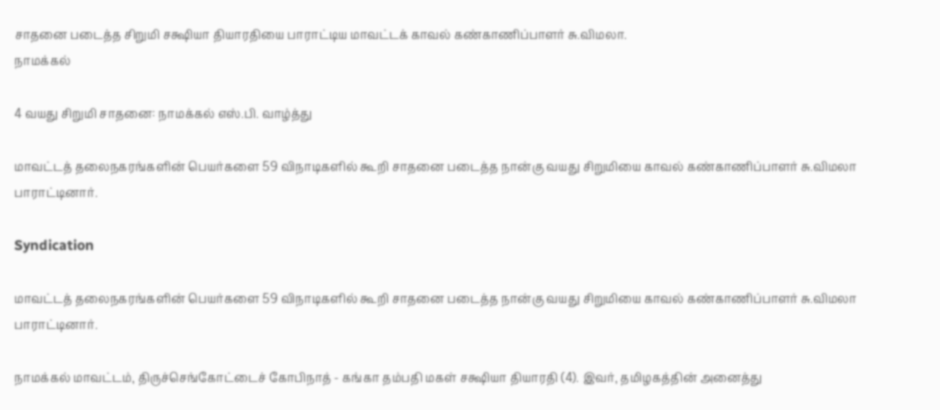சாதனை படைத்த சிறுமி சக்ஷியா தியாரதியை பாராட்டிய மாவட்டக் காவல் கண்காணிப்பாளர் சு.விமலா.
நாமக்கல்

4 வயது சிறுமி சாதனை: நாமக்கல் எஸ்.பி. வாழ்த்து

மாவட்டத் தலைநகரங்களின் பெயர்களை 59 விநாடிகளில் கூறி சாதனை படைத்த நான்கு வயது சிறுமியை காவல் கண்காணிப்பாளர் சு.விமலா பாராட்டினார்.

Syndication

மாவட்டத் தலைநகரங்களின் பெயர்களை 59 விநாடிகளில் கூறி சாதனை படைத்த நான்கு வயது சிறுமியை காவல் கண்காணிப்பாளர் சு.விமலா பாராட்டினார்.

நாமக்கல் மாவட்டம், திருச்செங்கோட்டைச் கோபிநாத் - கங்கா தம்பதி மகள் சக்ஷியா தியாரதி (4). இவர், தமிழகத்தின் அனைத்து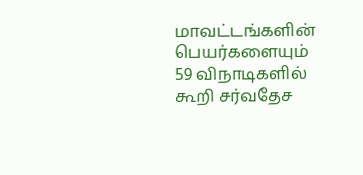மாவட்டங்களின் பெயர்களையும் 59 விநாடிகளில் கூறி சர்வதேச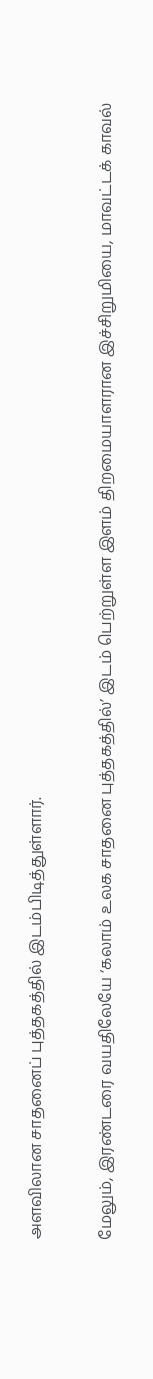அளவிலான சாதனைப் புத்தகத்தில் இடம்பிடித்துள்ளார்.

மேலும், இரண்டரை வயதிலேயே ‘கலாம் உலக சாதனை புத்தகத்தில்’ இடம் பெற்றுள்ள இளம் திறமையாளரான இச்சிறுமியை, மாவட்டக் காவல்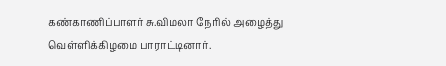கண்காணிப்பாளர் சு.விமலா நேரில் அழைத்து வெள்ளிக்கிழமை பாராட்டினார்.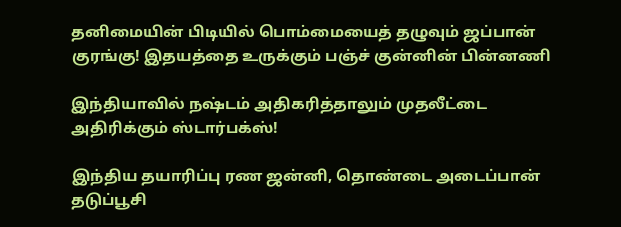தனிமையின் பிடியில் பொம்மையைத் தழுவும் ஜப்பான் குரங்கு! இதயத்தை உருக்கும் பஞ்ச் குன்னின் பின்னணி

இந்தியாவில் நஷ்டம் அதிகரித்தாலும் முதலீட்டை அதிரிக்கும் ஸ்டார்பக்ஸ்!

இந்திய தயாரிப்பு ரண ஜன்னி, தொண்டை அடைப்பான் தடுப்பூசி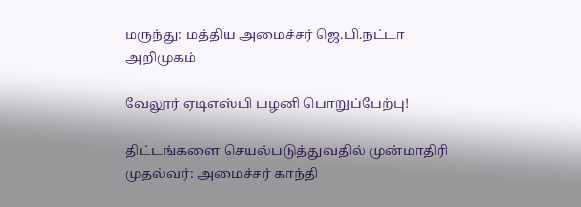மருந்து: மத்திய அமைச்சர் ஜெ.பி.நட்டா அறிமுகம்

வேலூர் ஏடிஎஸ்பி பழனி பொறுப்பேற்பு!

திட்டங்களை செயல்படுத்துவதில் முன்மாதிரி முதல்வர்: அமைச்சர் காந்தி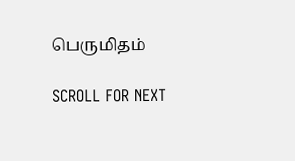பெருமிதம்

SCROLL FOR NEXT